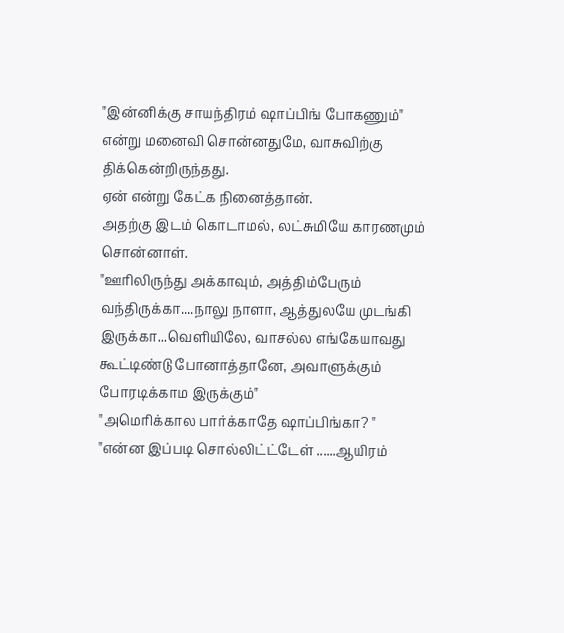"இன்னிக்கு சாயந்திரம் ஷாப்பிங் போகணும்" என்று மனைவி சொன்னதுமே, வாசுவிற்கு திக்கென்றிருந்தது.
ஏன் என்று கேட்க நினைத்தான்.
அதற்கு இடம் கொடாமல், லட்சுமியே காரணமும் சொன்னாள்.
"ஊரிலிருந்து அக்காவும், அத்திம்பேரும் வந்திருக்கா....நாலு நாளா, ஆத்துலயே முடங்கி இருக்கா...வெளியிலே, வாசல்ல எங்கேயாவது கூட்டிண்டு போனாத்தானே, அவாளுக்கும் போரடிக்காம இருக்கும்"
"அமெரிக்கால பார்க்காதே ஷாப்பிங்கா? "
"என்ன இப்படி சொல்லிட்ட்டேள் ......ஆயிரம்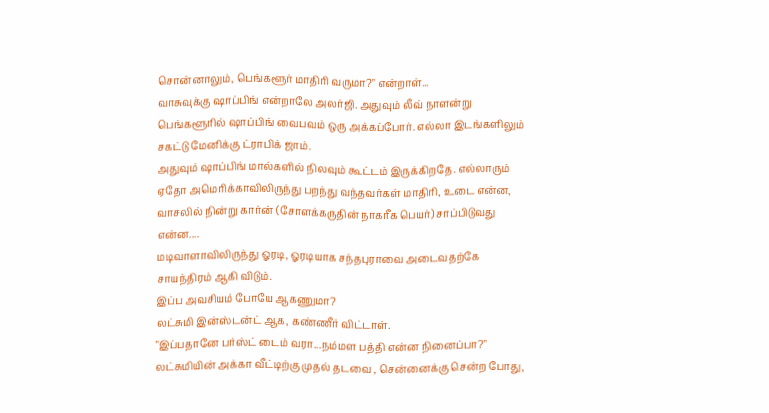சொன்னாலும், பெங்களூர் மாதிரி வருமா?" என்றாள்...
வாசுவுக்கு ஷாப்பிங் என்றாலே அலர்ஜி. அதுவும் லீவ் நாளன்று பெங்களூரில் ஷாப்பிங் வைபவம் ஒரு அக்கப்போர். எல்லா இடங்களிலும் சகட்டு மேனிக்கு ட்ராபிக் ஜாம்.
அதுவும் ஷாப்பிங் மால்களில் நிலவும் கூட்டம் இருக்கிறதே. எல்லாரும் ஏதோ அமெரிக்காவிலிருந்து பறந்து வந்தவர்கள் மாதிரி, உடை என்ன, வாசலில் நின்று கார்ன் (சோளக்கருதின் நாகரீக பெயர்) சாப்பிடுவது என்ன....
மடிவாளாவிலிருந்து ஓரடி, ஓரடியாக சந்தபுராவை அடைவதற்கே சாயந்திரம் ஆகி விடும்.
இப்ப அவசியம் போயே ஆகணுமா?
லட்சுமி இன்ஸ்டன்ட் ஆக, கண்ணீர் விட்டாள்.
"இப்பதானே பர்ஸ்ட் டைம் வரா...நம்மள பத்தி என்ன நினைப்பா?"
லட்சுமியின் அக்கா வீட்டிற்கு முதல் தடவை , சென்னைக்கு சென்ற போது,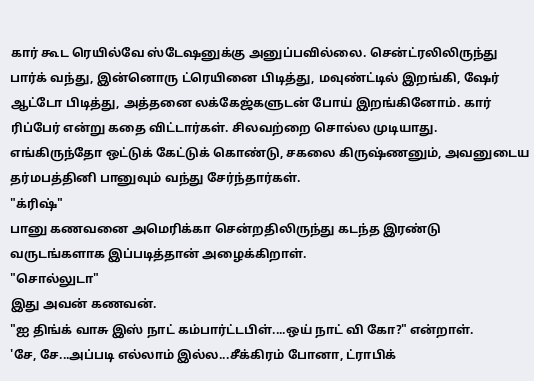கார் கூட ரெயில்வே ஸ்டேஷனுக்கு அனுப்பவில்லை. சென்ட்ரலிலிருந்து பார்க் வந்து, இன்னொரு ட்ரெயினை பிடித்து, மவுண்ட்டில் இறங்கி, ஷேர் ஆட்டோ பிடித்து, அத்தனை லக்கேஜ்களுடன் போய் இறங்கினோம். கார் ரிப்பேர் என்று கதை விட்டார்கள். சிலவற்றை சொல்ல முடியாது.
எங்கிருந்தோ ஒட்டுக் கேட்டுக் கொண்டு, சகலை கிருஷ்ணனும், அவனுடைய தர்மபத்தினி பானுவும் வந்து சேர்ந்தார்கள்.
"க்ரிஷ்"
பானு கணவனை அமெரிக்கா சென்றதிலிருந்து கடந்த இரண்டு வருடங்களாக இப்படித்தான் அழைக்கிறாள்.
"சொல்லுடா"
இது அவன் கணவன்.
"ஐ திங்க் வாசு இஸ் நாட் கம்பார்ட்டபிள்....ஒய் நாட் வி கோ?" என்றாள்.
'சே, சே...அப்படி எல்லாம் இல்ல...சீக்கிரம் போனா, ட்ராபிக்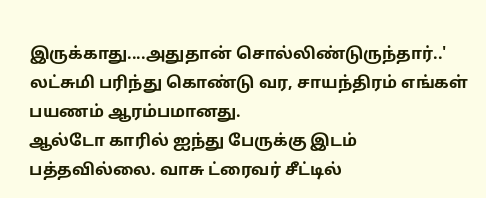இருக்காது....அதுதான் சொல்லிண்டுருந்தார்..'
லட்சுமி பரிந்து கொண்டு வர, சாயந்திரம் எங்கள் பயணம் ஆரம்பமானது.
ஆல்டோ காரில் ஐந்து பேருக்கு இடம் பத்தவில்லை. வாசு ட்ரைவர் சீட்டில்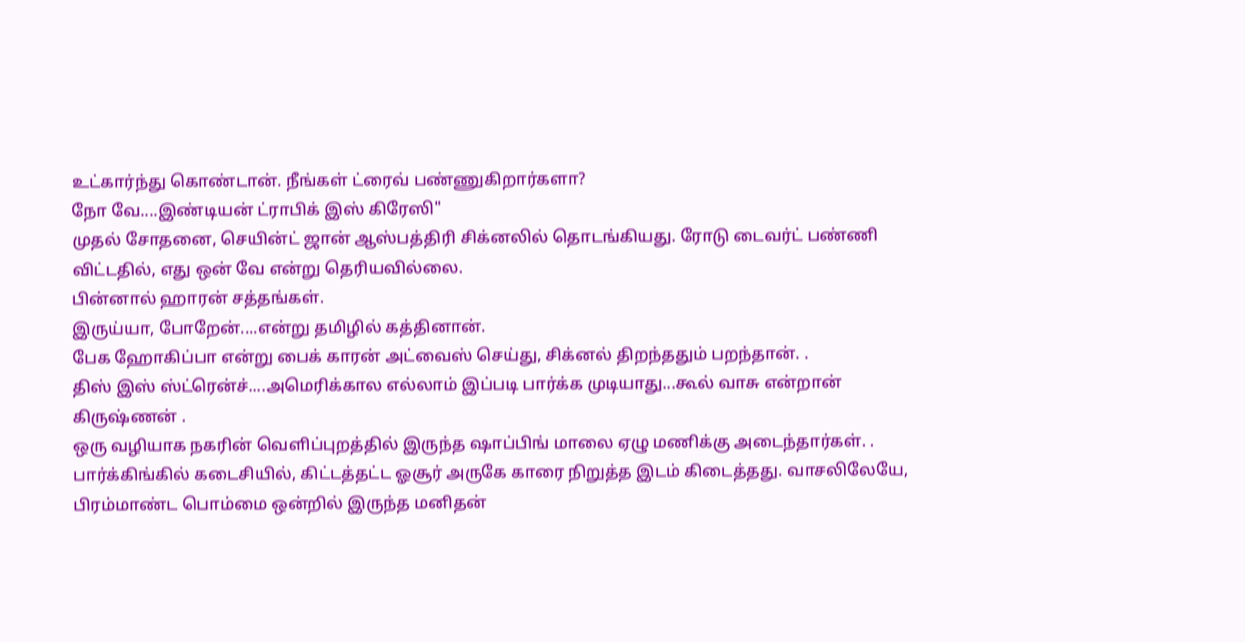உட்கார்ந்து கொண்டான். நீங்கள் ட்ரைவ் பண்ணுகிறார்களா?
நோ வே....இண்டியன் ட்ராபிக் இஸ் கிரேஸி"
முதல் சோதனை, செயின்ட் ஜான் ஆஸ்பத்திரி சிக்னலில் தொடங்கியது. ரோடு டைவர்ட் பண்ணி விட்டதில், எது ஒன் வே என்று தெரியவில்லை.
பின்னால் ஹாரன் சத்தங்கள்.
இருய்யா, போறேன்....என்று தமிழில் கத்தினான்.
பேக ஹோகிப்பா என்று பைக் காரன் அட்வைஸ் செய்து, சிக்னல் திறந்ததும் பறந்தான். .
திஸ் இஸ் ஸ்ட்ரென்ச்....அமெரிக்கால எல்லாம் இப்படி பார்க்க முடியாது...கூல் வாசு என்றான் கிருஷ்ணன் .
ஒரு வழியாக நகரின் வெளிப்புறத்தில் இருந்த ஷாப்பிங் மாலை ஏழு மணிக்கு அடைந்தார்கள். .
பார்க்கிங்கில் கடைசியில், கிட்டத்தட்ட ஓசூர் அருகே காரை நிறுத்த இடம் கிடைத்தது. வாசலிலேயே, பிரம்மாண்ட பொம்மை ஒன்றில் இருந்த மனிதன்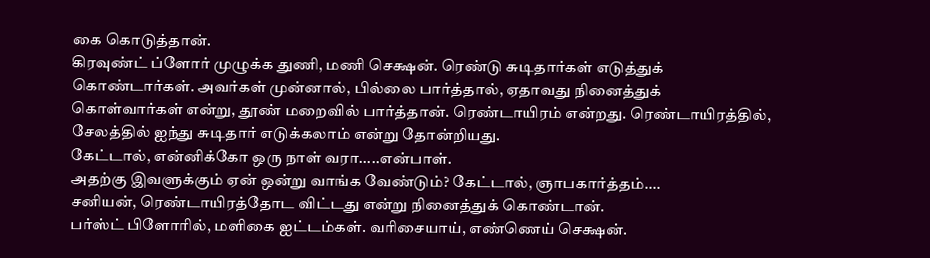கை கொடுத்தான்.
கிரவுண்ட் ப்ளோர் முழுக்க துணி, மணி செக்ஷன். ரெண்டு சுடிதார்கள் எடுத்துக் கொண்டார்கள். அவர்கள் முன்னால், பில்லை பார்த்தால், ஏதாவது நினைத்துக் கொள்வார்கள் என்று, தூண் மறைவில் பார்த்தான். ரெண்டாயிரம் என்றது. ரெண்டாயிரத்தில், சேலத்தில் ஐந்து சுடிதார் எடுக்கலாம் என்று தோன்றியது.
கேட்டால், என்னிக்கோ ஒரு நாள் வரா.....என்பாள்.
அதற்கு இவளுக்கும் ஏன் ஒன்று வாங்க வேண்டும்? கேட்டால், ஞாபகார்த்தம்....
சனியன், ரெண்டாயிரத்தோட விட்டது என்று நினைத்துக் கொண்டான்.
பர்ஸ்ட் பிளோரில், மளிகை ஐட்டம்கள். வரிசையாய், எண்ணெய் செக்ஷன்.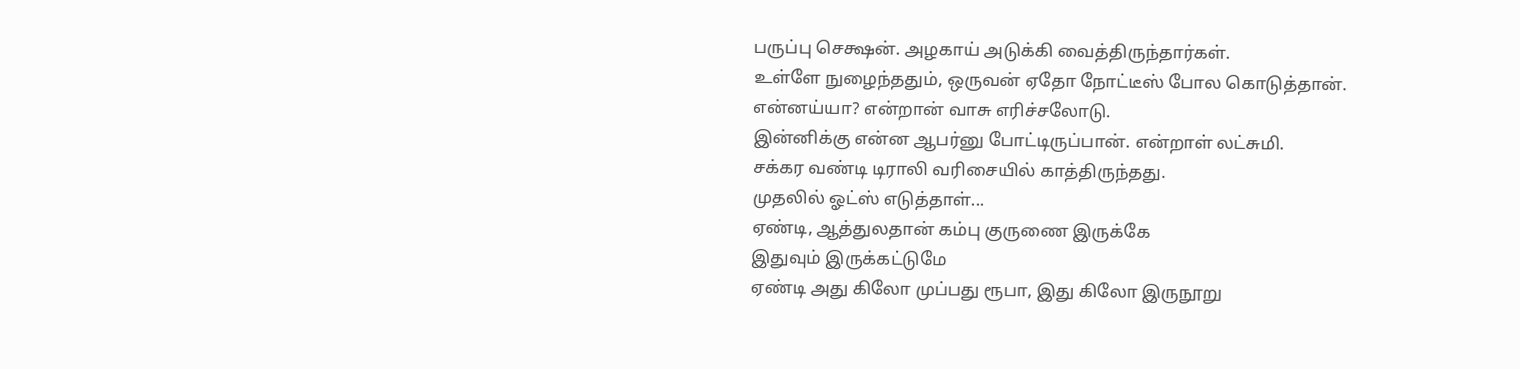பருப்பு செக்ஷன். அழகாய் அடுக்கி வைத்திருந்தார்கள்.
உள்ளே நுழைந்ததும், ஒருவன் ஏதோ நோட்டீஸ் போல கொடுத்தான்.
என்னய்யா? என்றான் வாசு எரிச்சலோடு.
இன்னிக்கு என்ன ஆபர்னு போட்டிருப்பான். என்றாள் லட்சுமி.
சக்கர வண்டி டிராலி வரிசையில் காத்திருந்தது.
முதலில் ஓட்ஸ் எடுத்தாள்...
ஏண்டி, ஆத்துலதான் கம்பு குருணை இருக்கே
இதுவும் இருக்கட்டுமே
ஏண்டி அது கிலோ முப்பது ரூபா, இது கிலோ இருநூறு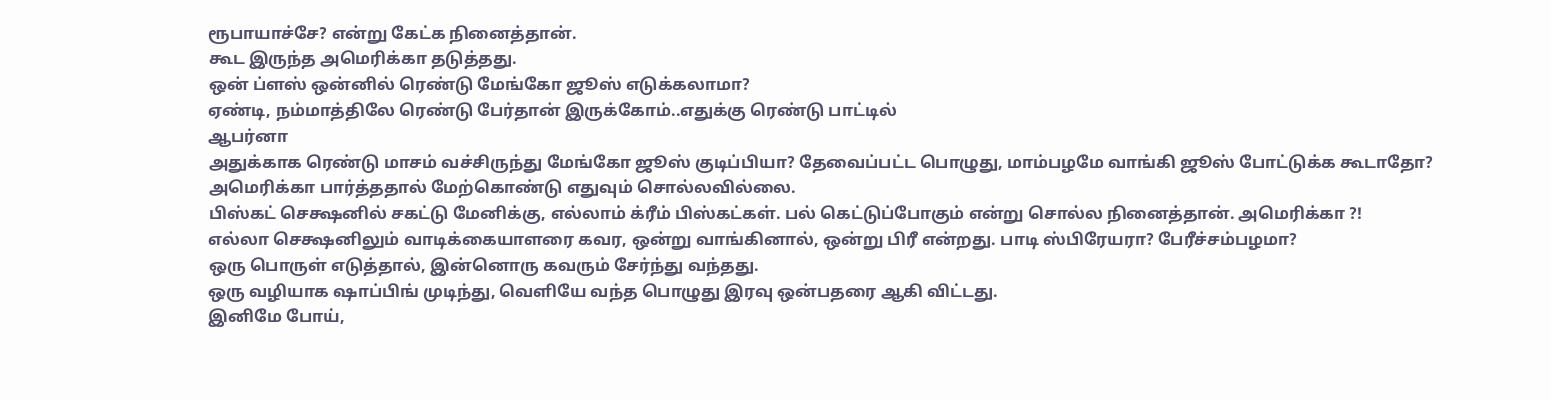ரூபாயாச்சே? என்று கேட்க நினைத்தான்.
கூட இருந்த அமெரிக்கா தடுத்தது.
ஒன் ப்ளஸ் ஒன்னில் ரெண்டு மேங்கோ ஜூஸ் எடுக்கலாமா?
ஏண்டி, நம்மாத்திலே ரெண்டு பேர்தான் இருக்கோம்..எதுக்கு ரெண்டு பாட்டில்
ஆபர்னா
அதுக்காக ரெண்டு மாசம் வச்சிருந்து மேங்கோ ஜூஸ் குடிப்பியா? தேவைப்பட்ட பொழுது, மாம்பழமே வாங்கி ஜூஸ் போட்டுக்க கூடாதோ?
அமெரிக்கா பார்த்ததால் மேற்கொண்டு எதுவும் சொல்லவில்லை.
பிஸ்கட் செக்ஷனில் சகட்டு மேனிக்கு, எல்லாம் க்ரீம் பிஸ்கட்கள். பல் கெட்டுப்போகும் என்று சொல்ல நினைத்தான். அமெரிக்கா ?!
எல்லா செக்ஷனிலும் வாடிக்கையாளரை கவர, ஒன்று வாங்கினால், ஒன்று பிரீ என்றது. பாடி ஸ்பிரேயரா? பேரீச்சம்பழமா?
ஒரு பொருள் எடுத்தால், இன்னொரு கவரும் சேர்ந்து வந்தது.
ஒரு வழியாக ஷாப்பிங் முடிந்து, வெளியே வந்த பொழுது இரவு ஒன்பதரை ஆகி விட்டது.
இனிமே போய்,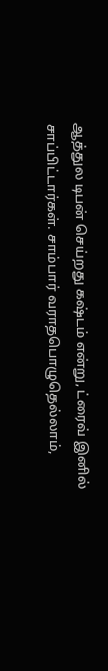ஆத்துல டிபன் செய்றது கஷ்டம் என்று, ட்ரைவ் இனில் சாப்பிட்டார்கள். சாம்பார் வராதபொழுதெல்லாம்,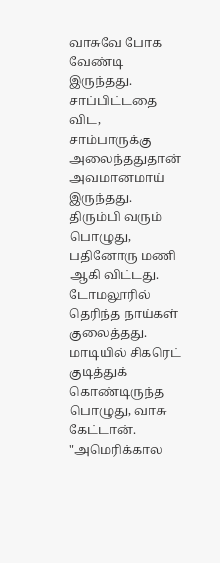வாசுவே போக வேண்டி இருந்தது. சாப்பிட்டதை விட, சாம்பாருக்கு அலைந்ததுதான் அவமானமாய் இருந்தது.
திரும்பி வரும் பொழுது, பதினோரு மணி ஆகி விட்டது. டோமலூரில் தெரிந்த நாய்கள் குலைத்தது.
மாடியில் சிகரெட் குடித்துக் கொண்டிருந்த பொழுது, வாசு கேட்டான்.
"அமெரிக்கால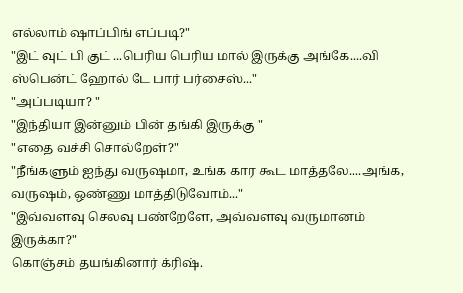எல்லாம் ஷாப்பிங் எப்படி?"
"இட் வுட் பி குட் ...பெரிய பெரிய மால் இருக்கு அங்கே....வி ஸ்பென்ட் ஹோல் டே பார் பர்சைஸ்..."
"அப்படியா? "
"இந்தியா இன்னும் பின் தங்கி இருக்கு "
"எதை வச்சி சொல்றேள்?"
"நீங்களும் ஐந்து வருஷமா, உங்க கார கூட மாத்தலே....அங்க, வருஷம், ஒண்ணு மாத்திடுவோம்..."
"இவ்வளவு செலவு பண்றேளே, அவ்வளவு வருமானம் இருக்கா?"
கொஞ்சம் தயங்கினார் க்ரிஷ்.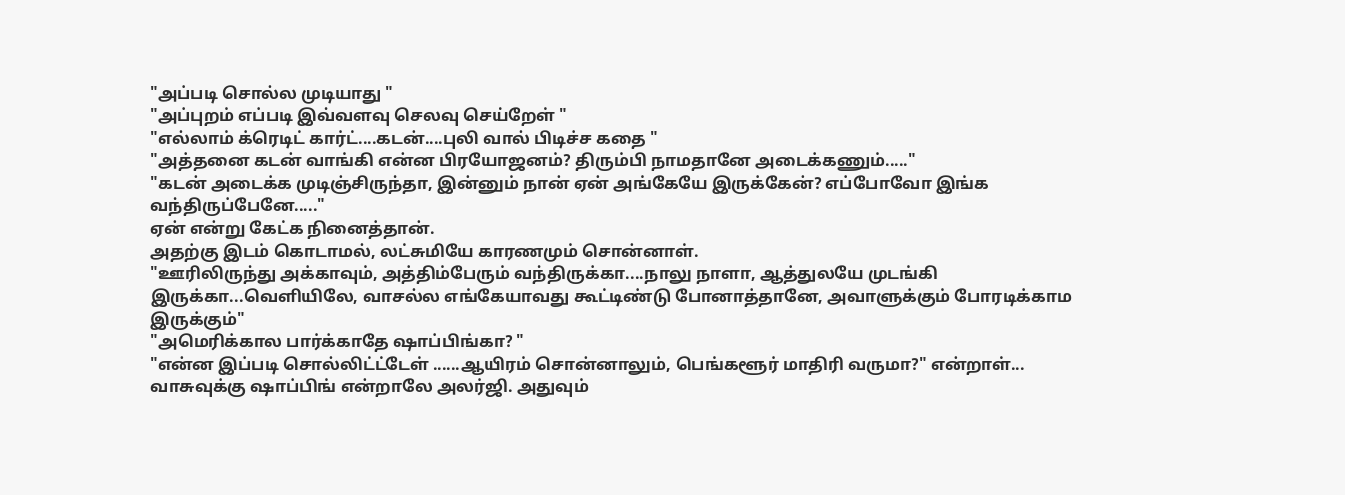"அப்படி சொல்ல முடியாது "
"அப்புறம் எப்படி இவ்வளவு செலவு செய்றேள் "
"எல்லாம் க்ரெடிட் கார்ட்....கடன்....புலி வால் பிடிச்ச கதை "
"அத்தனை கடன் வாங்கி என்ன பிரயோஜனம்? திரும்பி நாமதானே அடைக்கணும்....."
"கடன் அடைக்க முடிஞ்சிருந்தா, இன்னும் நான் ஏன் அங்கேயே இருக்கேன்? எப்போவோ இங்க வந்திருப்பேனே....."
ஏன் என்று கேட்க நினைத்தான்.
அதற்கு இடம் கொடாமல், லட்சுமியே காரணமும் சொன்னாள்.
"ஊரிலிருந்து அக்காவும், அத்திம்பேரும் வந்திருக்கா....நாலு நாளா, ஆத்துலயே முடங்கி இருக்கா...வெளியிலே, வாசல்ல எங்கேயாவது கூட்டிண்டு போனாத்தானே, அவாளுக்கும் போரடிக்காம இருக்கும்"
"அமெரிக்கால பார்க்காதே ஷாப்பிங்கா? "
"என்ன இப்படி சொல்லிட்ட்டேள் ......ஆயிரம் சொன்னாலும், பெங்களூர் மாதிரி வருமா?" என்றாள்...
வாசுவுக்கு ஷாப்பிங் என்றாலே அலர்ஜி. அதுவும்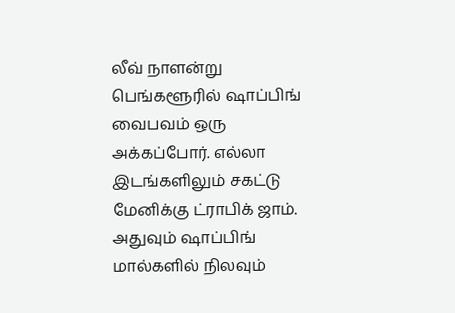லீவ் நாளன்று பெங்களூரில் ஷாப்பிங் வைபவம் ஒரு அக்கப்போர். எல்லா இடங்களிலும் சகட்டு மேனிக்கு ட்ராபிக் ஜாம்.
அதுவும் ஷாப்பிங் மால்களில் நிலவும்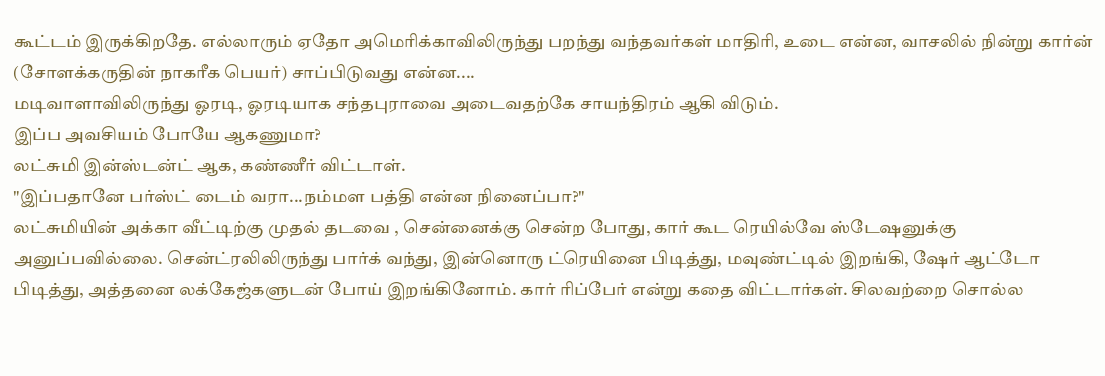கூட்டம் இருக்கிறதே. எல்லாரும் ஏதோ அமெரிக்காவிலிருந்து பறந்து வந்தவர்கள் மாதிரி, உடை என்ன, வாசலில் நின்று கார்ன் (சோளக்கருதின் நாகரீக பெயர்) சாப்பிடுவது என்ன....
மடிவாளாவிலிருந்து ஓரடி, ஓரடியாக சந்தபுராவை அடைவதற்கே சாயந்திரம் ஆகி விடும்.
இப்ப அவசியம் போயே ஆகணுமா?
லட்சுமி இன்ஸ்டன்ட் ஆக, கண்ணீர் விட்டாள்.
"இப்பதானே பர்ஸ்ட் டைம் வரா...நம்மள பத்தி என்ன நினைப்பா?"
லட்சுமியின் அக்கா வீட்டிற்கு முதல் தடவை , சென்னைக்கு சென்ற போது, கார் கூட ரெயில்வே ஸ்டேஷனுக்கு அனுப்பவில்லை. சென்ட்ரலிலிருந்து பார்க் வந்து, இன்னொரு ட்ரெயினை பிடித்து, மவுண்ட்டில் இறங்கி, ஷேர் ஆட்டோ பிடித்து, அத்தனை லக்கேஜ்களுடன் போய் இறங்கினோம். கார் ரிப்பேர் என்று கதை விட்டார்கள். சிலவற்றை சொல்ல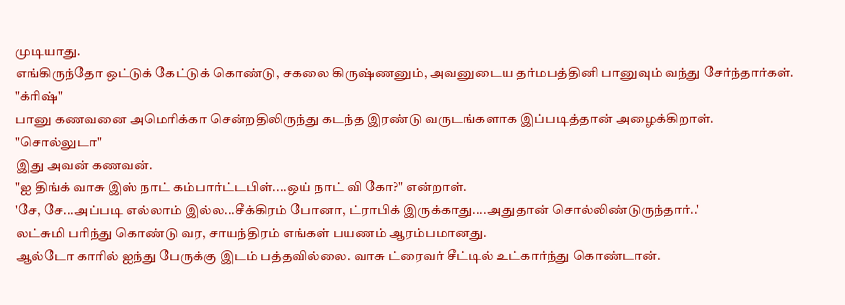முடியாது.
எங்கிருந்தோ ஒட்டுக் கேட்டுக் கொண்டு, சகலை கிருஷ்ணனும், அவனுடைய தர்மபத்தினி பானுவும் வந்து சேர்ந்தார்கள்.
"க்ரிஷ்"
பானு கணவனை அமெரிக்கா சென்றதிலிருந்து கடந்த இரண்டு வருடங்களாக இப்படித்தான் அழைக்கிறாள்.
"சொல்லுடா"
இது அவன் கணவன்.
"ஐ திங்க் வாசு இஸ் நாட் கம்பார்ட்டபிள்....ஒய் நாட் வி கோ?" என்றாள்.
'சே, சே...அப்படி எல்லாம் இல்ல...சீக்கிரம் போனா, ட்ராபிக் இருக்காது....அதுதான் சொல்லிண்டுருந்தார்..'
லட்சுமி பரிந்து கொண்டு வர, சாயந்திரம் எங்கள் பயணம் ஆரம்பமானது.
ஆல்டோ காரில் ஐந்து பேருக்கு இடம் பத்தவில்லை. வாசு ட்ரைவர் சீட்டில் உட்கார்ந்து கொண்டான்.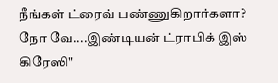நீங்கள் ட்ரைவ் பண்ணுகிறார்களா?
நோ வே....இண்டியன் ட்ராபிக் இஸ் கிரேஸி"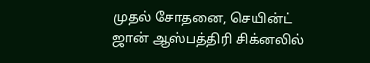முதல் சோதனை, செயின்ட் ஜான் ஆஸ்பத்திரி சிக்னலில்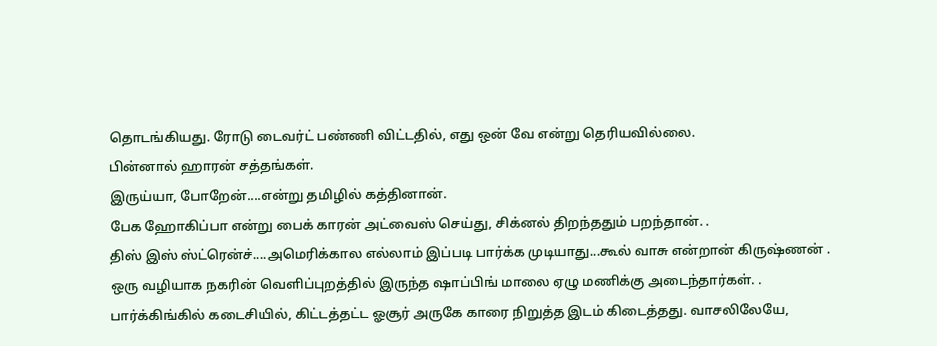தொடங்கியது. ரோடு டைவர்ட் பண்ணி விட்டதில், எது ஒன் வே என்று தெரியவில்லை.
பின்னால் ஹாரன் சத்தங்கள்.
இருய்யா, போறேன்....என்று தமிழில் கத்தினான்.
பேக ஹோகிப்பா என்று பைக் காரன் அட்வைஸ் செய்து, சிக்னல் திறந்ததும் பறந்தான். .
திஸ் இஸ் ஸ்ட்ரென்ச்....அமெரிக்கால எல்லாம் இப்படி பார்க்க முடியாது...கூல் வாசு என்றான் கிருஷ்ணன் .
ஒரு வழியாக நகரின் வெளிப்புறத்தில் இருந்த ஷாப்பிங் மாலை ஏழு மணிக்கு அடைந்தார்கள். .
பார்க்கிங்கில் கடைசியில், கிட்டத்தட்ட ஓசூர் அருகே காரை நிறுத்த இடம் கிடைத்தது. வாசலிலேயே,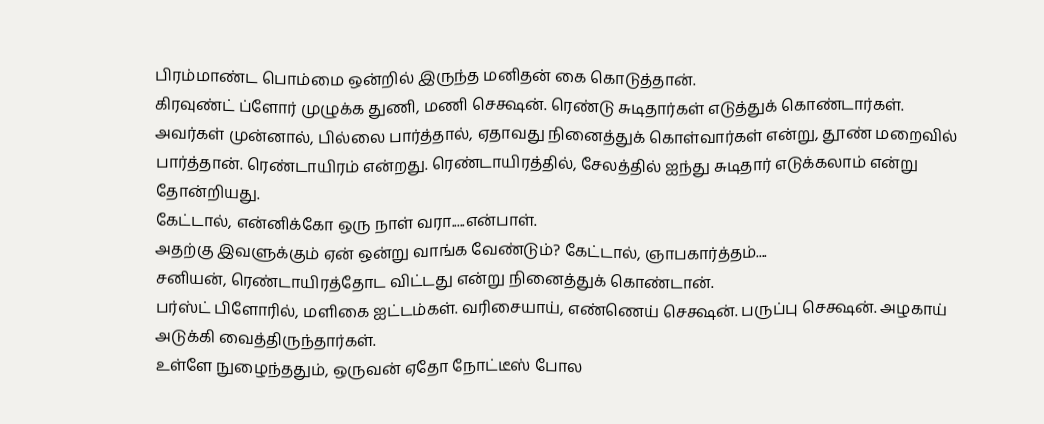பிரம்மாண்ட பொம்மை ஒன்றில் இருந்த மனிதன் கை கொடுத்தான்.
கிரவுண்ட் ப்ளோர் முழுக்க துணி, மணி செக்ஷன். ரெண்டு சுடிதார்கள் எடுத்துக் கொண்டார்கள். அவர்கள் முன்னால், பில்லை பார்த்தால், ஏதாவது நினைத்துக் கொள்வார்கள் என்று, தூண் மறைவில் பார்த்தான். ரெண்டாயிரம் என்றது. ரெண்டாயிரத்தில், சேலத்தில் ஐந்து சுடிதார் எடுக்கலாம் என்று தோன்றியது.
கேட்டால், என்னிக்கோ ஒரு நாள் வரா.....என்பாள்.
அதற்கு இவளுக்கும் ஏன் ஒன்று வாங்க வேண்டும்? கேட்டால், ஞாபகார்த்தம்....
சனியன், ரெண்டாயிரத்தோட விட்டது என்று நினைத்துக் கொண்டான்.
பர்ஸ்ட் பிளோரில், மளிகை ஐட்டம்கள். வரிசையாய், எண்ணெய் செக்ஷன். பருப்பு செக்ஷன். அழகாய் அடுக்கி வைத்திருந்தார்கள்.
உள்ளே நுழைந்ததும், ஒருவன் ஏதோ நோட்டீஸ் போல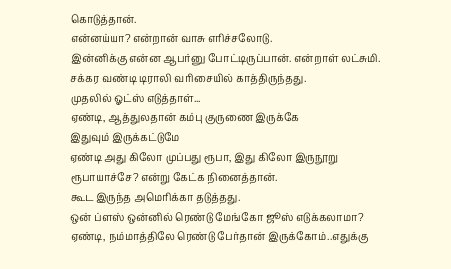கொடுத்தான்.
என்னய்யா? என்றான் வாசு எரிச்சலோடு.
இன்னிக்கு என்ன ஆபர்னு போட்டிருப்பான். என்றாள் லட்சுமி.
சக்கர வண்டி டிராலி வரிசையில் காத்திருந்தது.
முதலில் ஓட்ஸ் எடுத்தாள்...
ஏண்டி, ஆத்துலதான் கம்பு குருணை இருக்கே
இதுவும் இருக்கட்டுமே
ஏண்டி அது கிலோ முப்பது ரூபா, இது கிலோ இருநூறு ரூபாயாச்சே? என்று கேட்க நினைத்தான்.
கூட இருந்த அமெரிக்கா தடுத்தது.
ஒன் ப்ளஸ் ஒன்னில் ரெண்டு மேங்கோ ஜூஸ் எடுக்கலாமா?
ஏண்டி, நம்மாத்திலே ரெண்டு பேர்தான் இருக்கோம்..எதுக்கு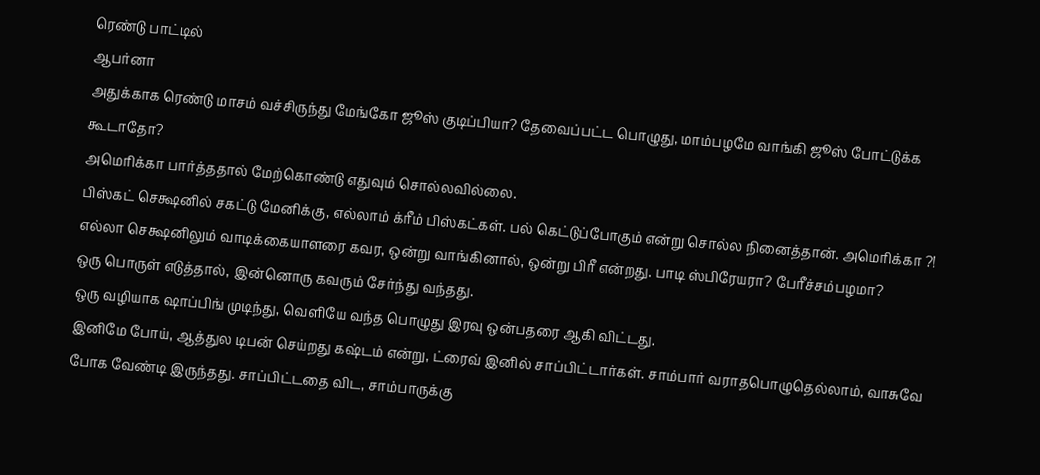ரெண்டு பாட்டில்
ஆபர்னா
அதுக்காக ரெண்டு மாசம் வச்சிருந்து மேங்கோ ஜூஸ் குடிப்பியா? தேவைப்பட்ட பொழுது, மாம்பழமே வாங்கி ஜூஸ் போட்டுக்க கூடாதோ?
அமெரிக்கா பார்த்ததால் மேற்கொண்டு எதுவும் சொல்லவில்லை.
பிஸ்கட் செக்ஷனில் சகட்டு மேனிக்கு, எல்லாம் க்ரீம் பிஸ்கட்கள். பல் கெட்டுப்போகும் என்று சொல்ல நினைத்தான். அமெரிக்கா ?!
எல்லா செக்ஷனிலும் வாடிக்கையாளரை கவர, ஒன்று வாங்கினால், ஒன்று பிரீ என்றது. பாடி ஸ்பிரேயரா? பேரீச்சம்பழமா?
ஒரு பொருள் எடுத்தால், இன்னொரு கவரும் சேர்ந்து வந்தது.
ஒரு வழியாக ஷாப்பிங் முடிந்து, வெளியே வந்த பொழுது இரவு ஒன்பதரை ஆகி விட்டது.
இனிமே போய், ஆத்துல டிபன் செய்றது கஷ்டம் என்று, ட்ரைவ் இனில் சாப்பிட்டார்கள். சாம்பார் வராதபொழுதெல்லாம், வாசுவே போக வேண்டி இருந்தது. சாப்பிட்டதை விட, சாம்பாருக்கு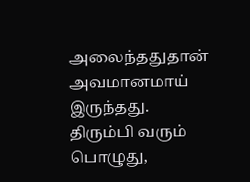அலைந்ததுதான் அவமானமாய் இருந்தது.
திரும்பி வரும் பொழுது,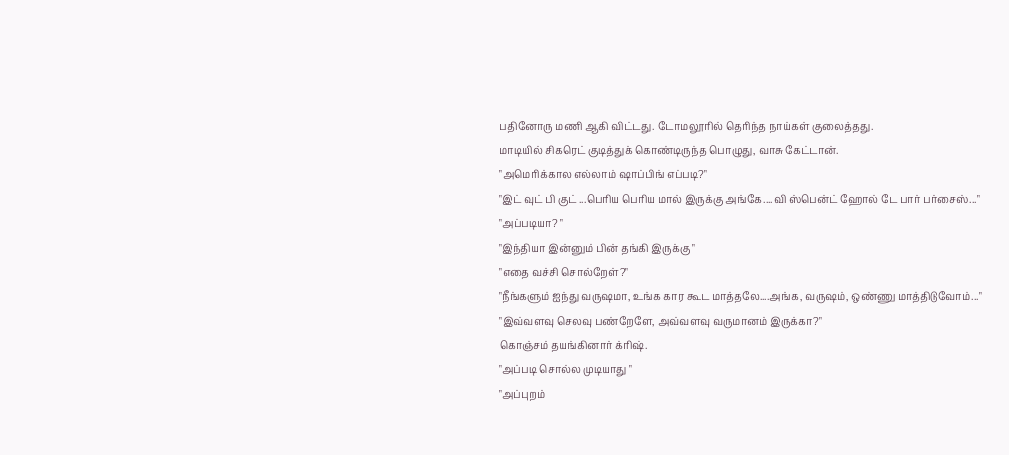பதினோரு மணி ஆகி விட்டது. டோமலூரில் தெரிந்த நாய்கள் குலைத்தது.
மாடியில் சிகரெட் குடித்துக் கொண்டிருந்த பொழுது, வாசு கேட்டான்.
"அமெரிக்கால எல்லாம் ஷாப்பிங் எப்படி?"
"இட் வுட் பி குட் ...பெரிய பெரிய மால் இருக்கு அங்கே....வி ஸ்பென்ட் ஹோல் டே பார் பர்சைஸ்..."
"அப்படியா? "
"இந்தியா இன்னும் பின் தங்கி இருக்கு "
"எதை வச்சி சொல்றேள்?"
"நீங்களும் ஐந்து வருஷமா, உங்க கார கூட மாத்தலே....அங்க, வருஷம், ஒண்ணு மாத்திடுவோம்..."
"இவ்வளவு செலவு பண்றேளே, அவ்வளவு வருமானம் இருக்கா?"
கொஞ்சம் தயங்கினார் க்ரிஷ்.
"அப்படி சொல்ல முடியாது "
"அப்புறம்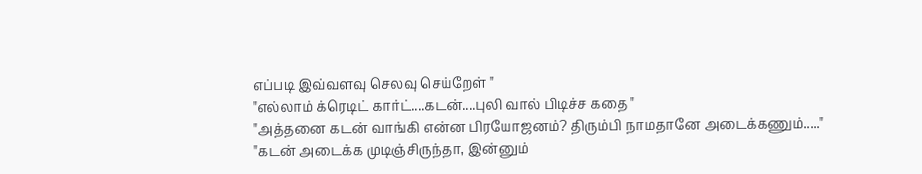எப்படி இவ்வளவு செலவு செய்றேள் "
"எல்லாம் க்ரெடிட் கார்ட்....கடன்....புலி வால் பிடிச்ச கதை "
"அத்தனை கடன் வாங்கி என்ன பிரயோஜனம்? திரும்பி நாமதானே அடைக்கணும்....."
"கடன் அடைக்க முடிஞ்சிருந்தா, இன்னும்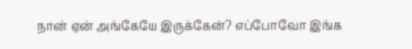நான் ஏன் அங்கேயே இருக்கேன்? எப்போவோ இங்க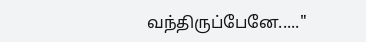வந்திருப்பேனே....."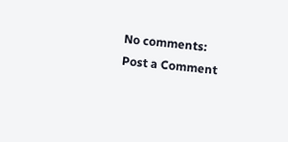No comments:
Post a Comment